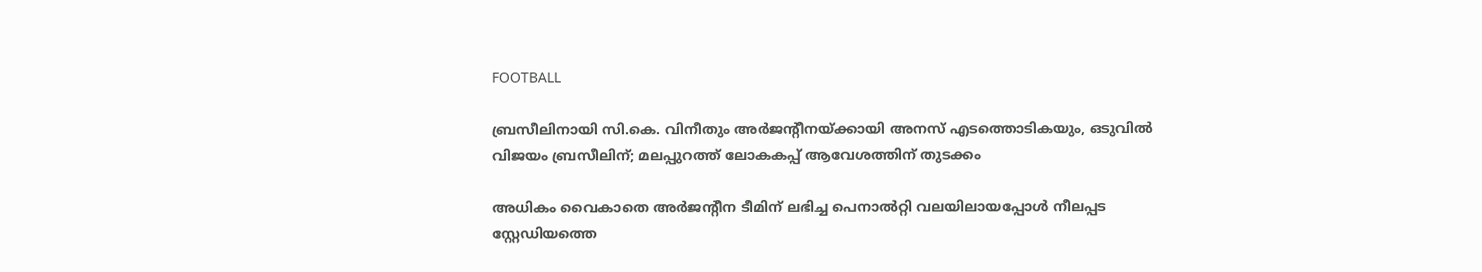FOOTBALL

ബ്രസീലിനായി സി.കെ. വിനീതും അര്‍ജന്റീനയ്ക്കായി അനസ് എടത്തൊടികയും, ഒടുവില്‍ വിജയം ബ്രസീലിന്; മലപ്പുറത്ത് ലോകകപ്പ് ആവേശത്തിന് തുടക്കം

അധികം വൈകാതെ അര്‍ജന്റീന ടീമിന് ലഭിച്ച പെനാല്‍റ്റി വലയിലായപ്പോള്‍ നീലപ്പട സ്റ്റേഡിയത്തെ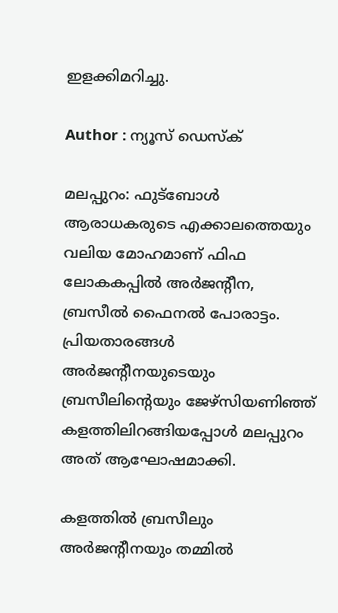ഇളക്കിമറിച്ചു.

Author : ന്യൂസ് ഡെസ്ക്

മലപ്പുറം: ഫുട്‌ബോള്‍ ആരാധകരുടെ എക്കാലത്തെയും വലിയ മോഹമാണ് ഫിഫ ലോകകപ്പില്‍ അര്‍ജന്റീന, ബ്രസീല്‍ ഫൈനല്‍ പോരാട്ടം. പ്രിയതാരങ്ങള്‍ അര്‍ജന്റീനയുടെയും ബ്രസീലിന്റെയും ജേഴ്സിയണിഞ്ഞ് കളത്തിലിറങ്ങിയപ്പോള്‍ മലപ്പുറം അത് ആഘോഷമാക്കി.

കളത്തില്‍ ബ്രസീലും അര്‍ജന്റീനയും തമ്മില്‍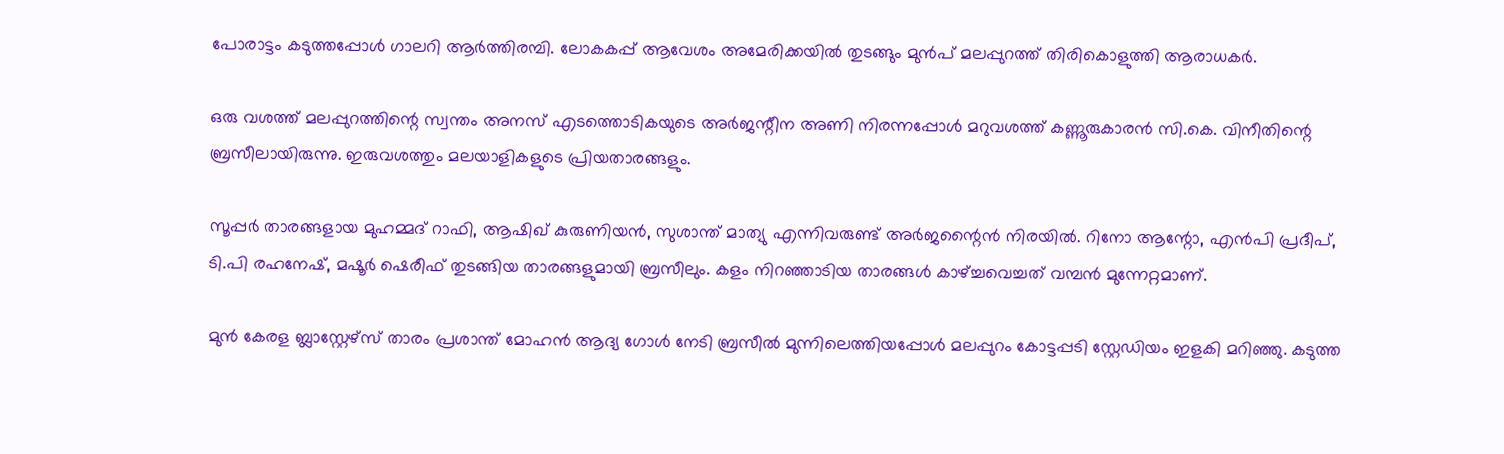പോരാട്ടം കടുത്തപ്പോൾ ഗാലറി ആര്‍ത്തിരമ്പി. ലോകകപ്പ് ആവേശം അമേരിക്കയില്‍ തുടങ്ങും മുന്‍പ് മലപ്പുറത്ത് തിരികൊളുത്തി ആരാധകര്‍.

ഒരു വശത്ത് മലപ്പുറത്തിന്റെ സ്വന്തം അനസ് എടത്തൊടികയുടെ അര്‍ജന്റീന അണി നിരന്നപ്പോള്‍ മറുവശത്ത് കണ്ണൂരുകാരന്‍ സി.കെ. വിനീതിന്റെ ബ്രസീലായിരുന്നു. ഇരുവശത്തും മലയാളികളുടെ പ്രിയതാരങ്ങളും.

സൂപ്പര്‍ താരങ്ങളായ മുഹമ്മദ് റാഫി, ആഷിഖ് കുരുണിയന്‍, സുശാന്ത് മാത്യു എന്നിവരുണ്ട് അര്‍ജന്റൈന്‍ നിരയില്‍. റിനോ ആന്റോ, എന്‍പി പ്രദീപ്, ടി.പി രഹനേഷ്, മഷൂര്‍ ഷെരീഫ് തുടങ്ങിയ താരങ്ങളുമായി ബ്രസീലും. കളം നിറഞ്ഞാടിയ താരങ്ങള്‍ കാഴ്ച്ചവെച്ചത് വമ്പന്‍ മുന്നേറ്റമാണ്.

മുന്‍ കേരള ബ്ലാസ്റ്റേഴ്‌സ് താരം പ്രശാന്ത് മോഹന്‍ ആദ്യ ഗോള്‍ നേടി ബ്രസീല്‍ മുന്നിലെത്തിയപ്പോള്‍ മലപ്പുറം കോട്ടപ്പടി സ്റ്റേഡിയം ഇളകി മറിഞ്ഞു. കടുത്ത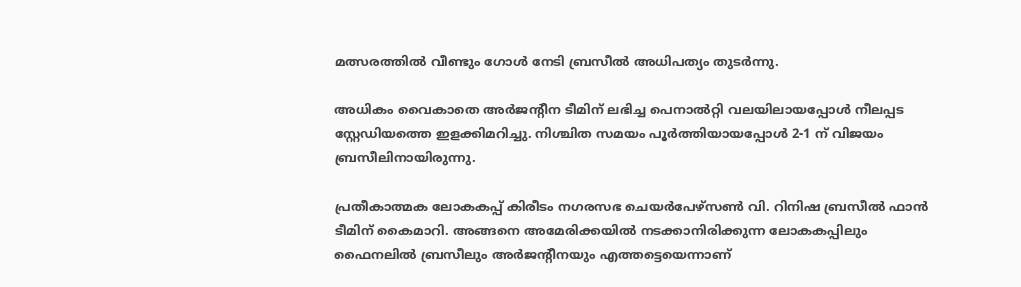മത്സരത്തില്‍ വീണ്ടും ഗോള്‍ നേടി ബ്രസീല്‍ അധിപത്യം തുടര്‍ന്നു.

അധികം വൈകാതെ അര്‍ജന്റീന ടീമിന് ലഭിച്ച പെനാല്‍റ്റി വലയിലായപ്പോള്‍ നീലപ്പട സ്റ്റേഡിയത്തെ ഇളക്കിമറിച്ചു. നിശ്ചിത സമയം പൂര്‍ത്തിയായപ്പോള്‍ 2-1 ന് വിജയം ബ്രസീലിനായിരുന്നു.

പ്രതീകാത്മക ലോകകപ്പ് കിരീടം നഗരസഭ ചെയര്‍പേഴ്‌സണ്‍ വി. റിനിഷ ബ്രസീല്‍ ഫാന്‍ ടീമിന് കൈമാറി. അങ്ങനെ അമേരിക്കയില്‍ നടക്കാനിരിക്കുന്ന ലോകകപ്പിലും ഫൈനലില്‍ ബ്രസീലും അര്‍ജന്റീനയും എത്തട്ടെയെന്നാണ്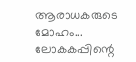ആരാധകരുടെ മോഹം... ലോകകപ്പിന്റെ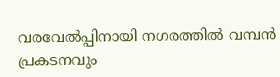വരവേല്‍പ്പിനായി നഗരത്തില്‍ വമ്പന്‍ പ്രകടനവും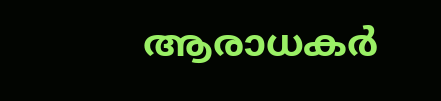ആരാധകര്‍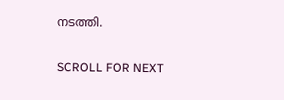നടത്തി.

SCROLL FOR NEXT